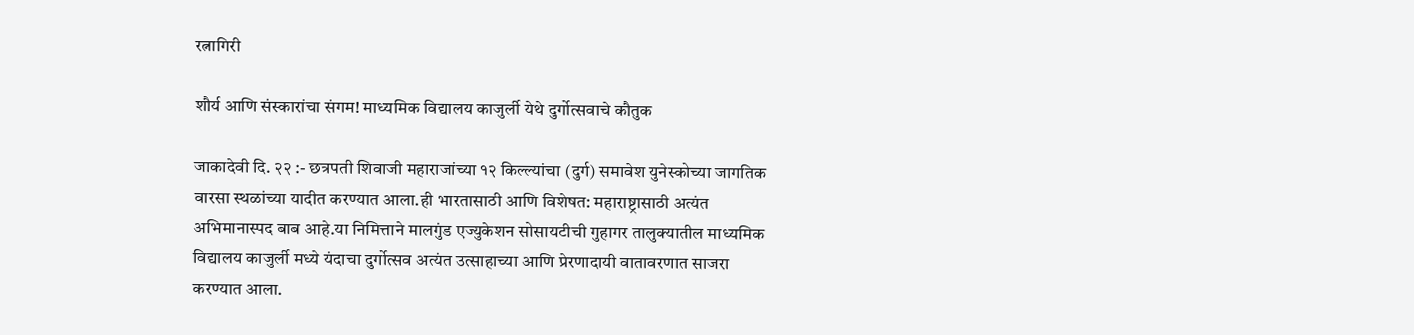रत्नागिरी

शौर्य आणि संस्कारांचा संगम! माध्यमिक विद्यालय काजुर्ली येथे दुर्गोत्सवाचे कौतुक

जाकादेवी दि. २२ :- छत्रपती शिवाजी महाराजांच्या १२ किल्ल्यांचा (दुर्ग) समावेश युनेस्कोच्या जागतिक वारसा स्थळांच्या यादीत करण्यात आला.ही भारतासाठी आणि विशेषत: महाराष्ट्रासाठी अत्यंत अभिमानास्पद बाब आहे.या निमित्ताने मालगुंड एज्युकेशन सोसायटीची गुहागर तालुक्यातील माध्यमिक विद्यालय काजुर्ली मध्ये यंदाचा दुर्गोत्सव अत्यंत उत्साहाच्या आणि प्रेरणादायी वातावरणात साजरा करण्यात आला.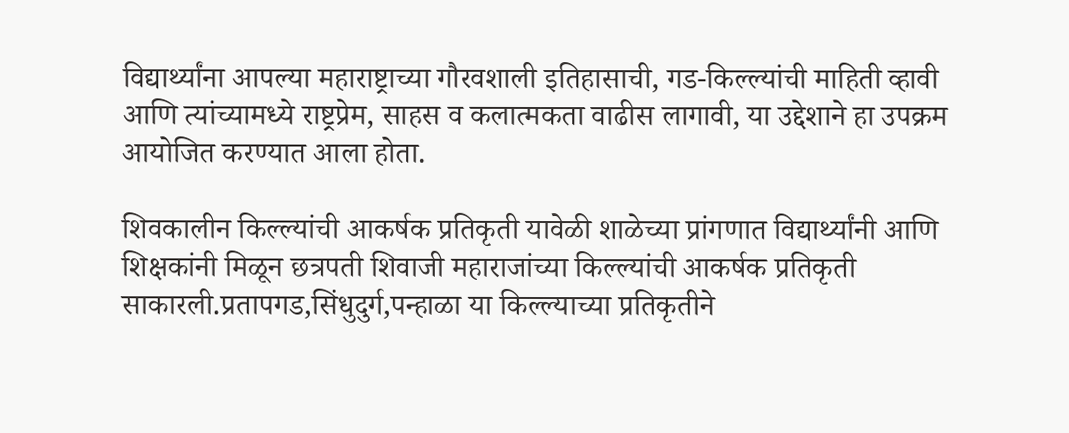विद्यार्थ्यांना आपल्या महाराष्ट्राच्या गौरवशाली इतिहासाची, गड-किल्ल्यांची माहिती व्हावी आणि त्यांच्यामध्ये राष्ट्रप्रेम, साहस व कलात्मकता वाढीस लागावी, या उद्देशाने हा उपक्रम आयोजित करण्यात आला होता.

शिवकालीन किल्ल्यांची आकर्षक प्रतिकृती यावेळी शाळेच्या प्रांगणात विद्यार्थ्यांनी आणि शिक्षकांनी मिळून छत्रपती शिवाजी महाराजांच्या किल्ल्यांची आकर्षक प्रतिकृती साकारली.प्रतापगड,सिंधुदुर्ग,पन्हाळा या किल्ल्याच्या प्रतिकृतीने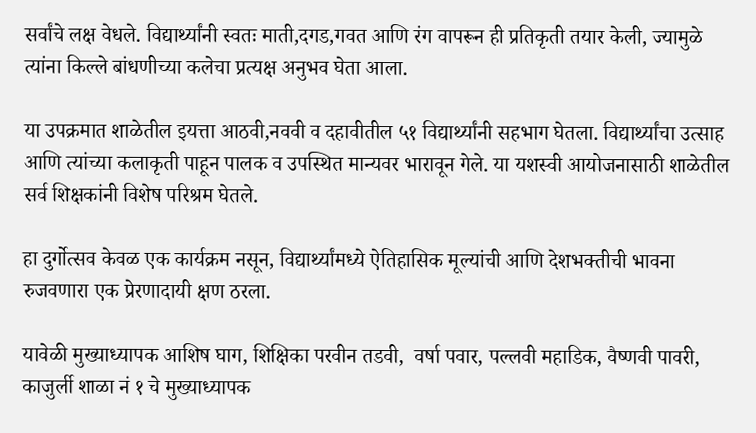सर्वांचे लक्ष वेधले. विद्यार्थ्यांनी स्वतः माती,दगड,गवत आणि रंग वापरून ही प्रतिकृती तयार केली, ज्यामुळे त्यांना किल्ले बांधणीच्या कलेचा प्रत्यक्ष अनुभव घेता आला.

या उपक्रमात शाळेतील इयत्ता आठवी,नववी व दहावीतील ५१ विद्यार्थ्यांनी सहभाग घेतला. विद्यार्थ्यांचा उत्साह आणि त्यांच्या कलाकृती पाहून पालक व उपस्थित मान्यवर भारावून गेले. या यशस्वी आयोजनासाठी शाळेतील सर्व शिक्षकांनी विशेष परिश्रम घेतले.

हा दुर्गोत्सव केवळ एक कार्यक्रम नसून, विद्यार्थ्यांमध्ये ऐतिहासिक मूल्यांची आणि देशभक्तीची भावना रुजवणारा एक प्रेरणादायी क्षण ठरला.

यावेळी मुख्याध्यापक आशिष घाग, शिक्षिका परवीन तडवी,  वर्षा पवार, पल्लवी महाडिक, वैष्णवी पावरी, काजुर्ली शाळा नं १ चे मुख्याध्यापक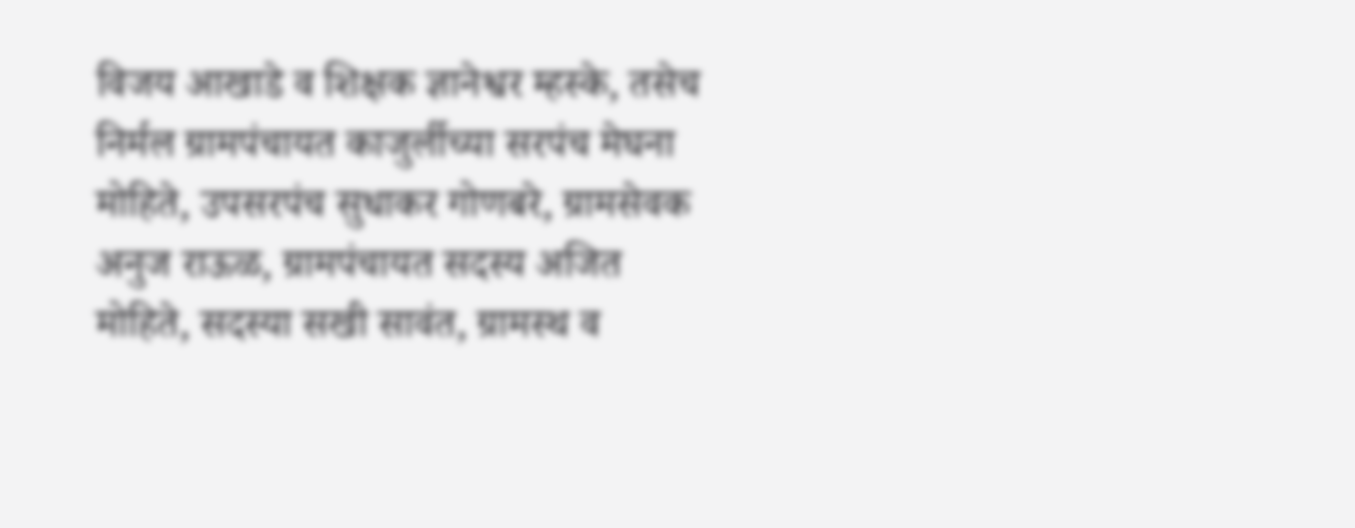विजय आखाडे व शिक्षक ज्ञानेश्वर म्हस्के, तसेच निर्मल ग्रामपंचायत काजुर्लीच्या सरपंच मेघना मोहिते, उपसरपंच सुधाकर गोणबरे, ग्रामसेवक अनुज राऊळ, ग्रामपंचायत सदस्य अजित मोहिते, सदस्या सखी सावंत, ग्रामस्थ व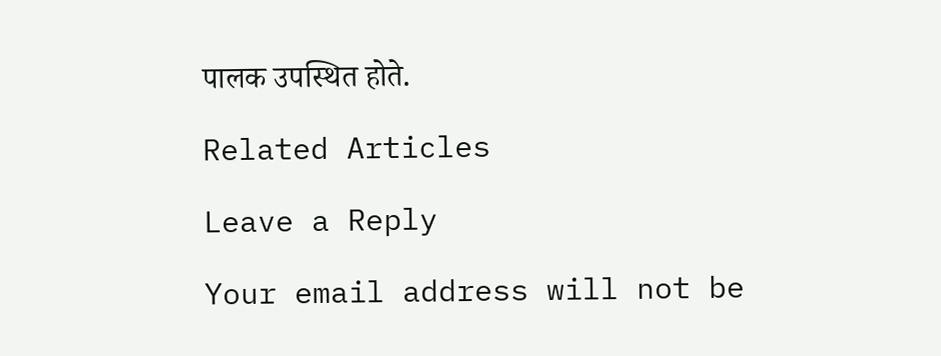पालक उपस्थित होते.

Related Articles

Leave a Reply

Your email address will not be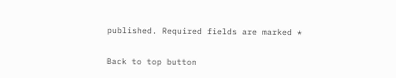published. Required fields are marked *

Back to top button